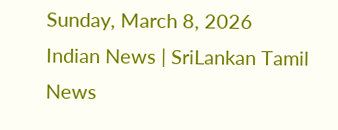Sunday, March 8, 2026
Indian News | SriLankan Tamil News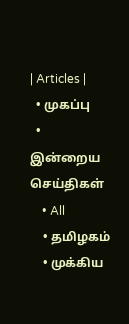| Articles |
  • முகப்பு
  • இன்றைய செய்திகள்
    • All
    • தமிழகம்
    • முக்கிய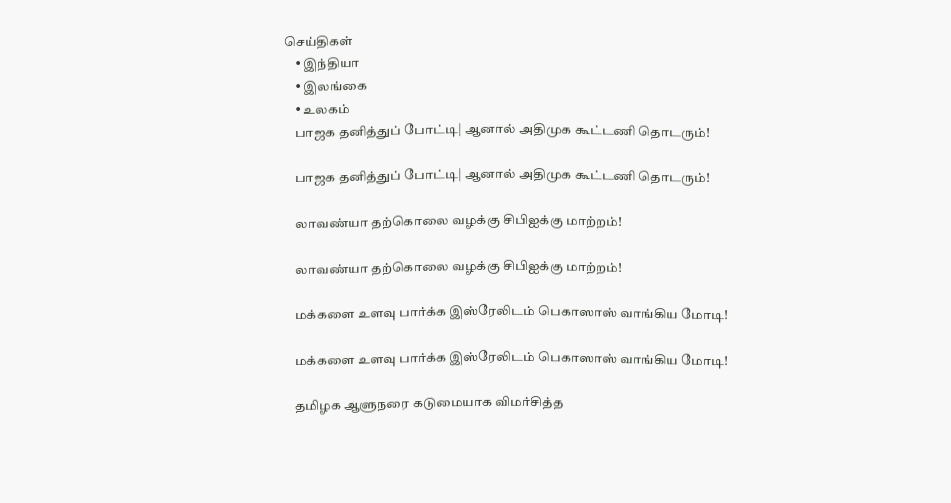செய்திகள்
    • இந்தியா
    • இலங்கை
    • உலகம்
    பாஜக தனித்துப் போட்டி| ஆனால் அதிமுக கூட்டணி தொடரும்!

    பாஜக தனித்துப் போட்டி| ஆனால் அதிமுக கூட்டணி தொடரும்!

    லாவண்யா தற்கொலை வழக்கு சிபிஐக்கு மாற்றம்!

    லாவண்யா தற்கொலை வழக்கு சிபிஐக்கு மாற்றம்!

    மக்களை உளவு பார்க்க இஸ்ரேலிடம் பெகாஸாஸ் வாங்கிய மோடி!

    மக்களை உளவு பார்க்க இஸ்ரேலிடம் பெகாஸாஸ் வாங்கிய மோடி!

    தமிழக ஆளுநரை கடுமையாக விமர்சித்த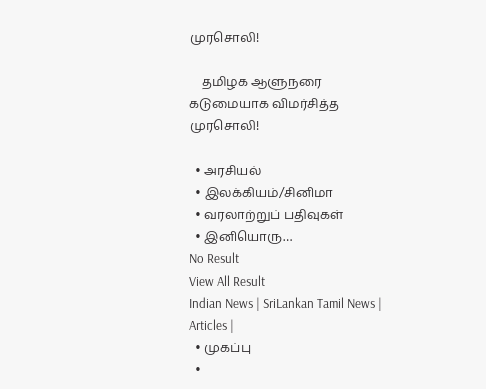முரசொலி!

    தமிழக ஆளுநரை கடுமையாக விமர்சித்த முரசொலி!

  • அரசியல்
  • இலக்கியம்/சினிமா
  • வரலாற்றுப் பதிவுகள்
  • இனியொரு…
No Result
View All Result
Indian News | SriLankan Tamil News | Articles |
  • முகப்பு
  •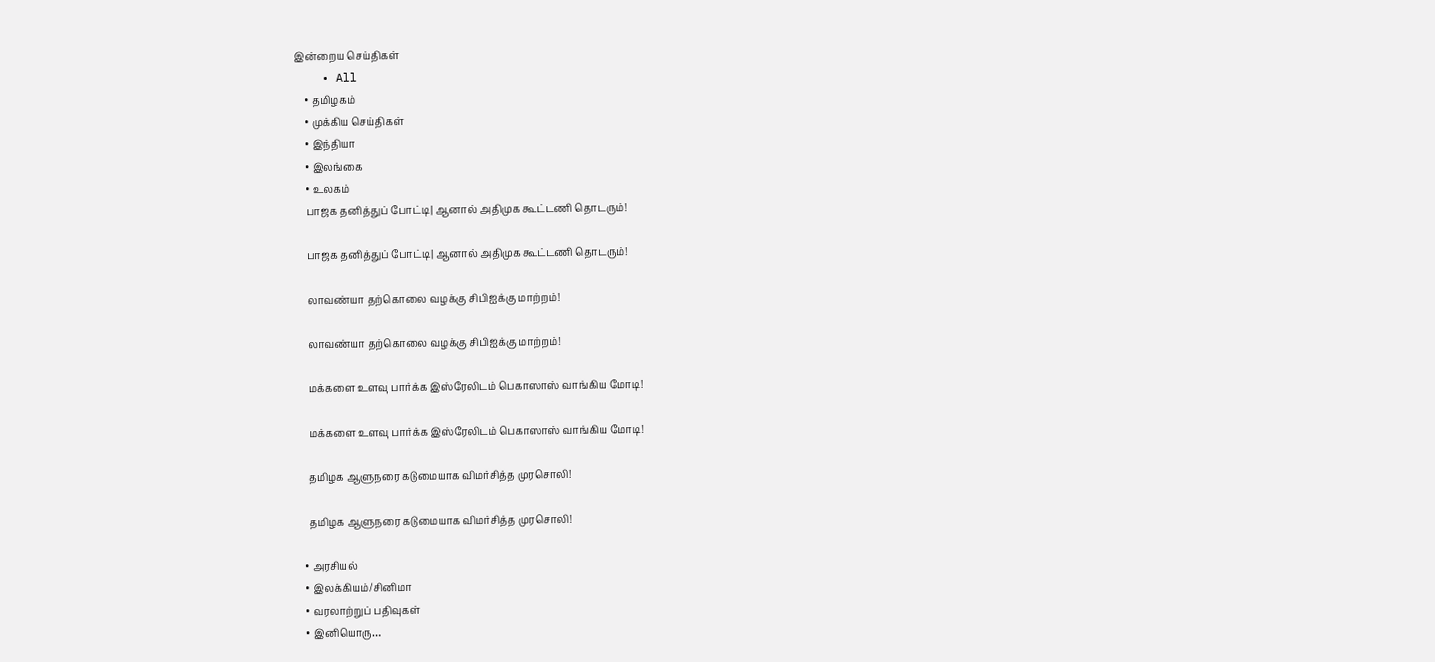இன்றைய செய்திகள்
    • All
    • தமிழகம்
    • முக்கிய செய்திகள்
    • இந்தியா
    • இலங்கை
    • உலகம்
    பாஜக தனித்துப் போட்டி| ஆனால் அதிமுக கூட்டணி தொடரும்!

    பாஜக தனித்துப் போட்டி| ஆனால் அதிமுக கூட்டணி தொடரும்!

    லாவண்யா தற்கொலை வழக்கு சிபிஐக்கு மாற்றம்!

    லாவண்யா தற்கொலை வழக்கு சிபிஐக்கு மாற்றம்!

    மக்களை உளவு பார்க்க இஸ்ரேலிடம் பெகாஸாஸ் வாங்கிய மோடி!

    மக்களை உளவு பார்க்க இஸ்ரேலிடம் பெகாஸாஸ் வாங்கிய மோடி!

    தமிழக ஆளுநரை கடுமையாக விமர்சித்த முரசொலி!

    தமிழக ஆளுநரை கடுமையாக விமர்சித்த முரசொலி!

  • அரசியல்
  • இலக்கியம்/சினிமா
  • வரலாற்றுப் பதிவுகள்
  • இனியொரு…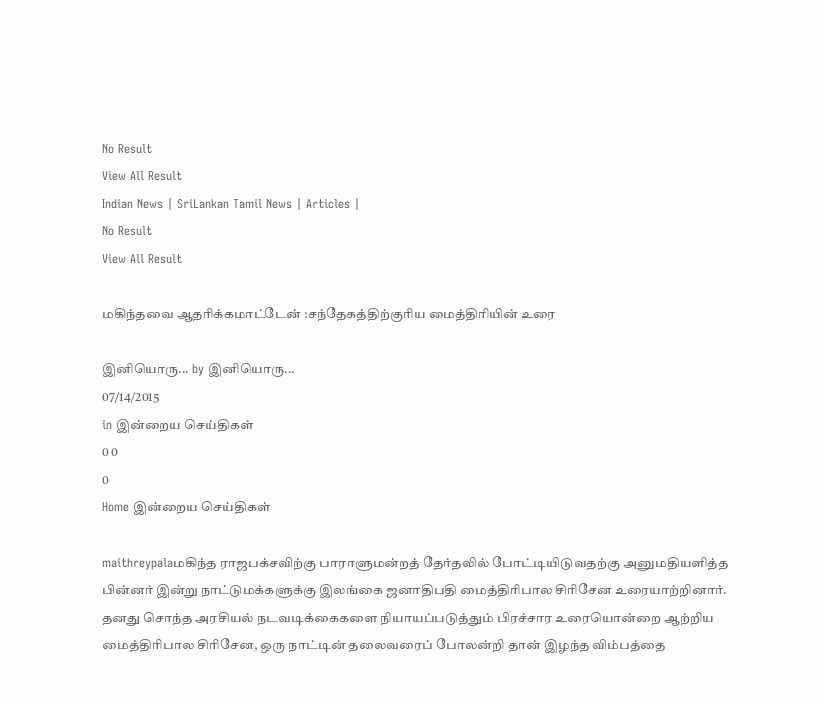No Result
View All Result
Indian News | SriLankan Tamil News | Articles |
No Result
View All Result

மகிந்தவை ஆதரிக்கமாட்டேன் :சந்தேகத்திற்குரிய மைத்திரியின் உரை

இனியொரு... by இனியொரு...
07/14/2015
in இன்றைய செய்திகள்
0 0
0
Home இன்றைய செய்திகள்

maithreypalaமகிந்த ராஜபக்சவிற்கு பாராளுமன்றத் தேர்தலில் போட்டியிடுவதற்கு அனுமதியளித்த பின்னர் இன்று நாட்டுமக்களுக்கு இலங்கை ஜனாதிபதி மைத்திரிபால சிரிசேன உரையாற்றினார். தனது சொந்த அரசியல் நடவடிக்கைகளை நியாயப்படுத்தும் பிரச்சார உரையொன்றை ஆற்றிய மைத்திரிபால சிரிசேன, ஒரு நாட்டின் தலைவரைப் போலன்றி தான் இழந்த விம்பத்தை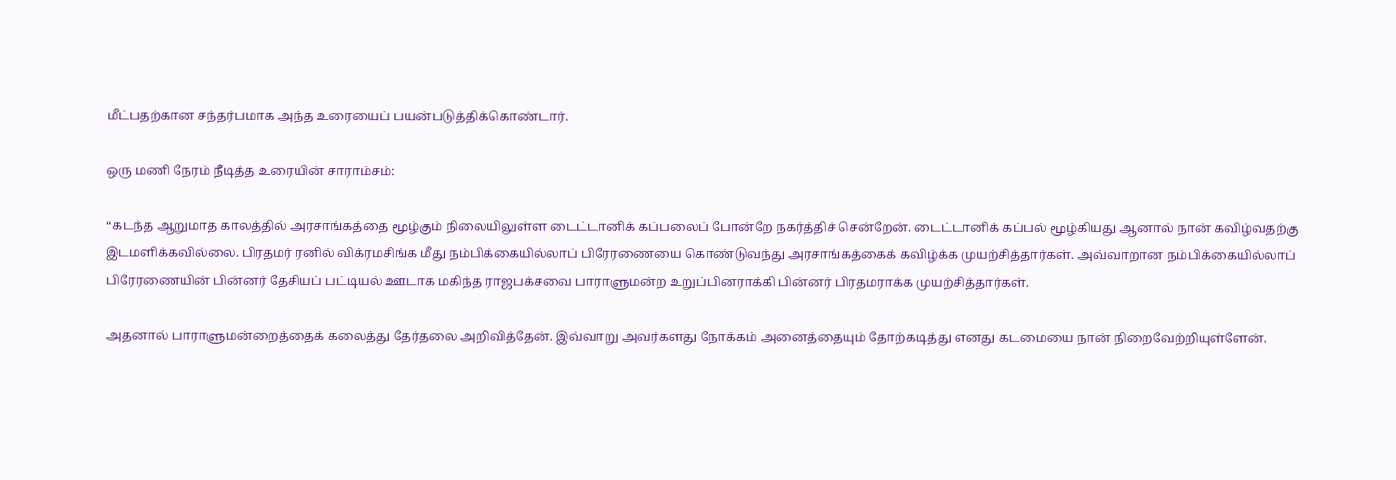மீட்பதற்கான சந்தர்பமாக அந்த உரையைப் பயன்படுத்திக்கொண்டார்.

ஒரு மணி நேரம் நீடித்த உரையின் சாராம்சம்:

“கடந்த ஆறுமாத காலத்தில் அரசாங்கத்தை மூழ்கும் நிலையிலுள்ள டைட்டானிக் கப்பலைப் போன்றே நகர்த்திச் சென்றேன். டைட்டானிக் கப்பல் மூழ்கியது ஆனால் நான் கவிழ்வதற்கு இடமளிக்கவில்லை. பிரதமர் ரனில் விக்ரமசிங்க மீது நம்பிக்கையில்லாப் பிரேரணையை கொண்டுவந்து அரசாங்கத்கைக் கவிழ்க்க முயற்சித்தார்கள். அவ்வாறான நம்பிக்கையில்லாப் பிரேரணையின் பின்னர் தேசியப் பட்டியல் ஊடாக மகிந்த ராஜபக்சவை பாராளுமன்ற உறுப்பினராக்கி பின்னர் பிரதமராக்க முயற்சித்தார்கள்.

அதனால் பாராளுமன்றைத்தைக் கலைத்து தேர்தலை அறிவித்தேன். இவ்வாறு அவர்களது நோக்கம் அனைத்தையும் தோற்கடித்து எனது கடமையை நான் நிறைவேற்றியுள்ளேன்.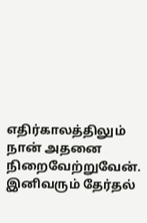எதிர்காலத்திலும் நான் அதனை நிறைவேற்றுவேன். இனிவரும் தேர்தல்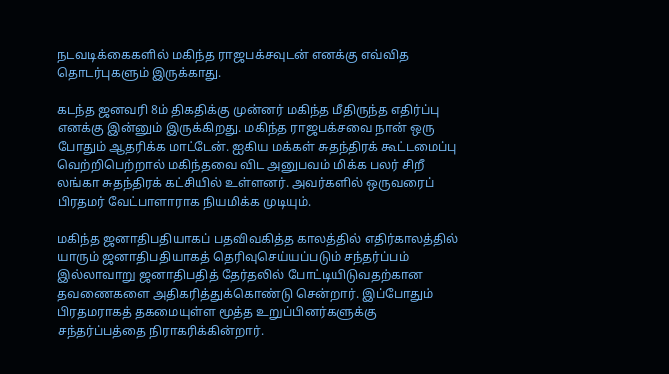நடவடிக்கைகளில் மகிந்த ராஜபக்சவுடன் எனக்கு எவ்வித தொடர்புகளும் இருக்காது.

கடந்த ஜனவரி 8ம் திகதிக்கு முன்னர் மகிந்த மீதிருந்த எதிர்ப்பு எனக்கு இன்னும் இருக்கிறது. மகிந்த ராஜபக்சவை நான் ஒரு போதும் ஆதரிக்க மாட்டேன். ஐகிய மக்கள் சுதந்திரக் கூட்டமைப்பு வெற்றிபெற்றால் மகிந்தவை விட அனுபவம் மிக்க பலர் சிறீ லங்கா சுதந்திரக் கட்சியில் உள்ளனர். அவர்களில் ஒருவரைப் பிரதமர் வேட்பாளாராக நியமிக்க முடியும்.

மகிந்த ஜனாதிபதியாகப் பதவிவகித்த காலத்தில் எதிர்காலத்தில் யாரும் ஜனாதிபதியாகத் தெரிவுசெய்யப்படும் சந்தர்ப்பம் இல்லாவாறு ஜனாதிபதித் தேர்தலில் போட்டியிடுவதற்கான தவணைகளை அதிகரித்துக்கொண்டு சென்றார். இப்போதும் பிரதமராகத் தகமையுள்ள மூத்த உறுப்பினர்களுக்கு சந்தர்ப்பத்தை நிராகரிக்கின்றார்.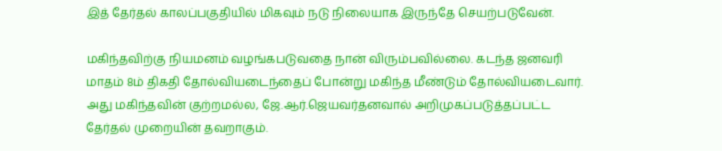இத் தேர்தல் காலப்பகுதியில் மிகவும் நடு நிலையாக இருந்தே செயற்படுவேன்.

மகிந்தவிற்கு நியமனம் வழங்கபடுவதை நான் விரும்பவில்லை. கடந்த ஜனவரி மாதம் 8ம் திகதி தோல்வியடைந்தைப் போன்று மகிந்த மீண்டும் தோல்வியடைவார். அது மகிந்தவின் குற்றமல்ல, ஜே.ஆர்.ஜெயவர்தனவால் அறிமுகப்படுத்தப்பட்ட தேர்தல் முறையின் தவறாகும்.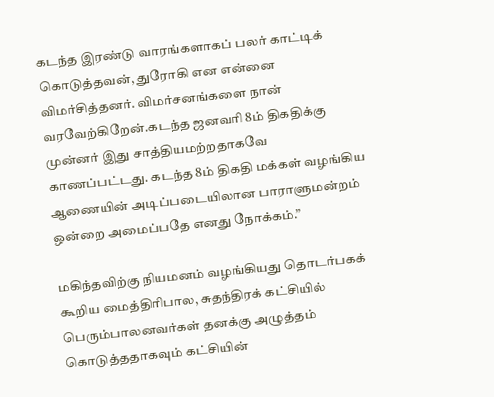கடந்த இரண்டு வாரங்களாகப் பலர் காட்டிக் கொடுத்தவன், துரோகி என என்னை விமர்சித்தனர். விமர்சனங்களை நான் வரவேற்கிறேன்.கடந்த ஜனவரி 8ம் திகதிக்கு முன்னர் இது சாத்தியமற்றதாகவே காணப்பட்டது. கடந்த 8ம் திகதி மக்கள் வழங்கிய ஆணையின் அடிப்படையிலான பாராளுமன்றம் ஒன்றை அமைப்பதே எனது நோக்கம்.”

மகிந்தவிற்கு நியமனம் வழங்கியது தொடர்பகக் கூறிய மைத்திரிபால, சுதந்திரக் கட்சியில் பெரும்பாலனவர்கள் தனக்கு அழுத்தம் கொடுத்ததாகவும் கட்சியின்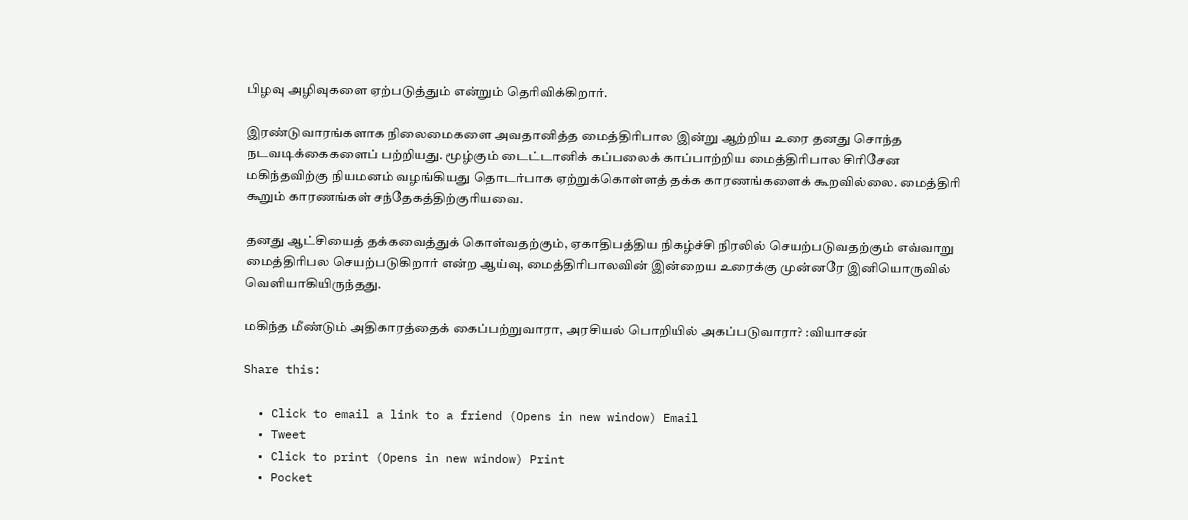பிழவு அழிவுகளை ஏற்படுத்தும் என்றும் தெரிவிக்கிறார்.

இரண்டுவாரங்களாக நிலைமைகளை அவதானித்த மைத்திரிபால இன்று ஆற்றிய உரை தனது சொந்த நடவடிக்கைகளைப் பற்றியது. மூழ்கும் டைட்டானிக் கப்பலைக் காப்பாற்றிய மைத்திரிபால சிரிசேன மகிந்தவிற்கு நியமனம் வழங்கியது தொடர்பாக ஏற்றுக்கொள்ளத் தக்க காரணங்களைக் கூறவில்லை. மைத்திரி கூறும் காரணங்கள் சந்தேகத்திற்குரியவை.

தனது ஆட்சியைத் தக்கவைத்துக் கொள்வதற்கும், ஏகாதிபத்திய நிகழ்ச்சி நிரலில் செயற்படுவதற்கும் எவ்வாறு மைத்திரிபல செயற்படுகிறார் என்ற ஆய்வு, மைத்திரிபாலவின் இன்றைய உரைக்கு முன்னரே இனியொருவில் வெளியாகியிருந்தது.

மகிந்த மீண்டும் அதிகாரத்தைக் கைப்பற்றுவாரா, அரசியல் பொறியில் அகப்படுவாரா? :வியாசன்

Share this:

  • Click to email a link to a friend (Opens in new window) Email
  • Tweet
  • Click to print (Opens in new window) Print
  • Pocket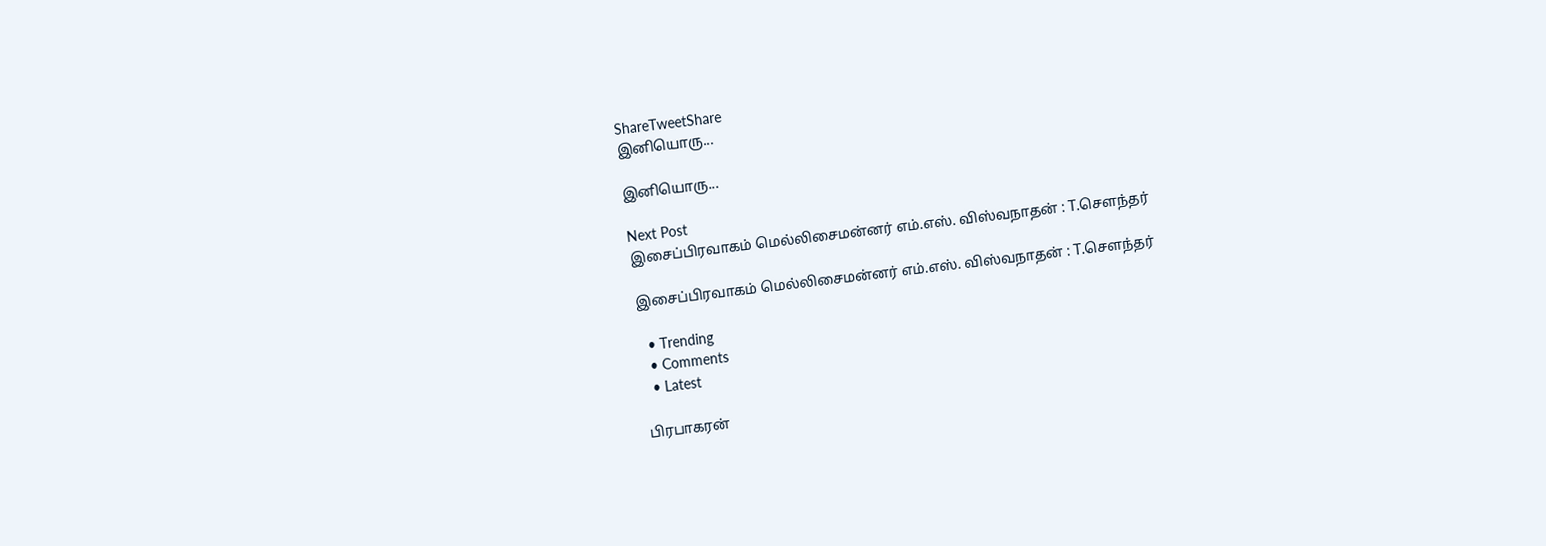ShareTweetShare
இனியொரு...

இனியொரு...

Next Post
இசைப்பிரவாகம் மெல்லிசைமன்னர் எம்.எஸ். விஸ்வநாதன் : T.சௌந்தர்

இசைப்பிரவாகம் மெல்லிசைமன்னர் எம்.எஸ். விஸ்வநாதன் : T.சௌந்தர்

  • Trending
  • Comments
  • Latest

பிரபாகரன்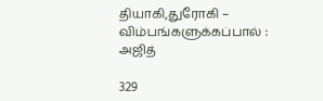தியாகி,துரோகி – விம்பங்களுக்கப்பால் : அஜித்

329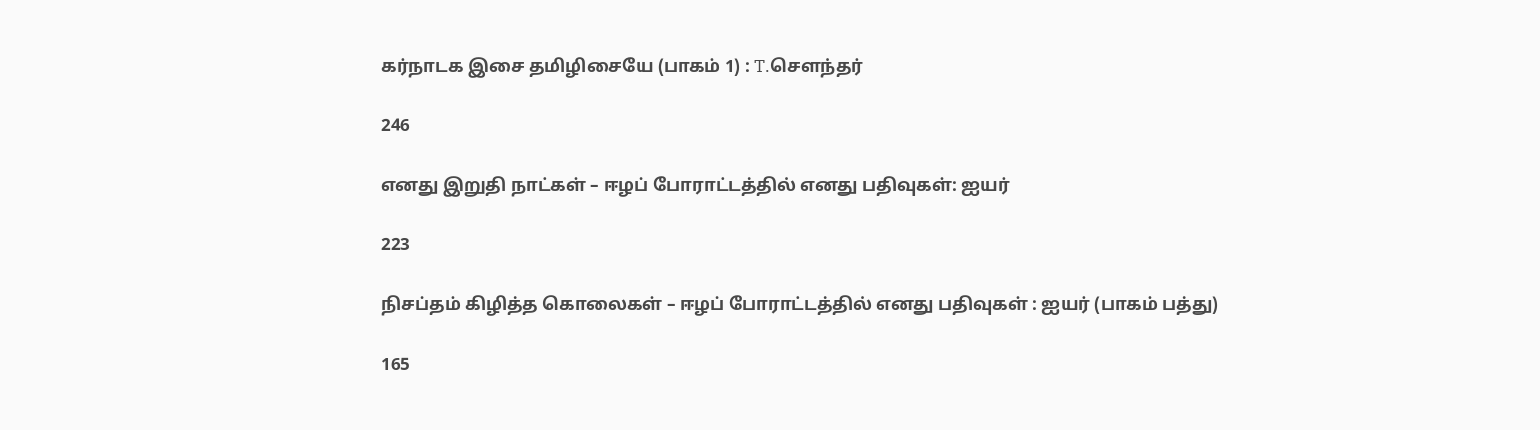கர்நாடக இசை தமிழிசையே (பாகம் 1) : T.செளந்தர்

246

எனது இறுதி நாட்கள் – ஈழப் போராட்டத்தில் எனது பதிவுகள்: ஐயர்

223

நிசப்தம் கிழித்த கொலைகள் – ஈழப் போராட்டத்தில் எனது பதிவுகள் : ஐயர் (பாகம் பத்து)

165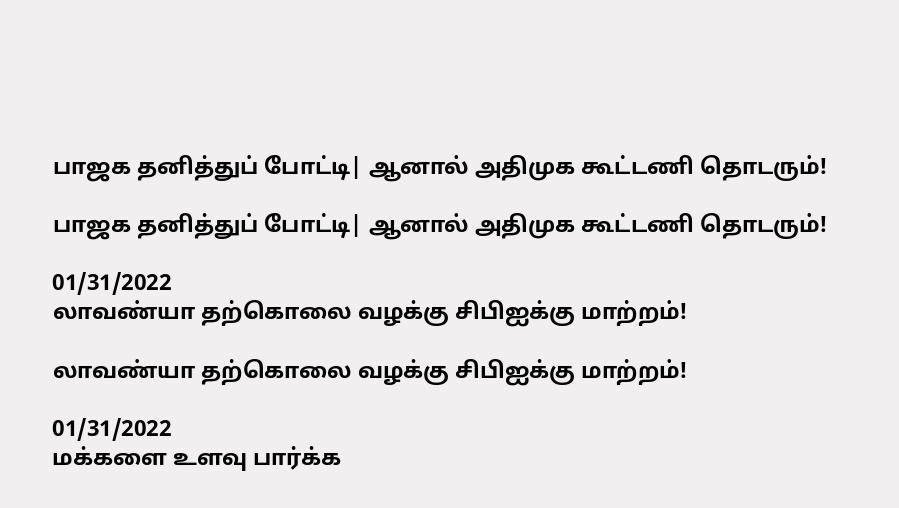பாஜக தனித்துப் போட்டி| ஆனால் அதிமுக கூட்டணி தொடரும்!

பாஜக தனித்துப் போட்டி| ஆனால் அதிமுக கூட்டணி தொடரும்!

01/31/2022
லாவண்யா தற்கொலை வழக்கு சிபிஐக்கு மாற்றம்!

லாவண்யா தற்கொலை வழக்கு சிபிஐக்கு மாற்றம்!

01/31/2022
மக்களை உளவு பார்க்க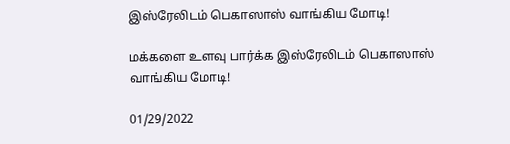இஸ்ரேலிடம் பெகாஸாஸ் வாங்கிய மோடி!

மக்களை உளவு பார்க்க இஸ்ரேலிடம் பெகாஸாஸ் வாங்கிய மோடி!

01/29/2022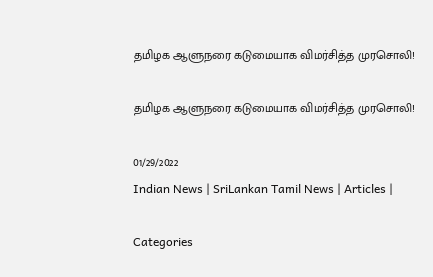தமிழக ஆளுநரை கடுமையாக விமர்சித்த முரசொலி!

தமிழக ஆளுநரை கடுமையாக விமர்சித்த முரசொலி!

01/29/2022
Indian News | SriLankan Tamil News | Articles |

Categories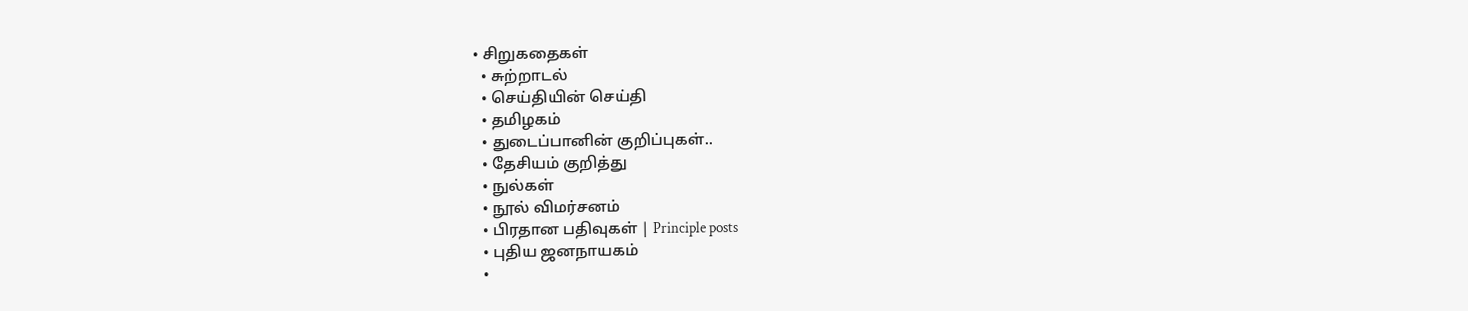• சிறுகதைகள்
  • சுற்றாடல்
  • செய்தியின் செய்தி
  • தமிழகம்
  • துடைப்பானின் குறிப்புகள்..
  • தேசியம் குறித்து
  • நுல்கள்
  • நூல் விமர்சனம்
  • பிரதான பதிவுகள் | Principle posts
  • புதிய ஜனநாயகம்
  •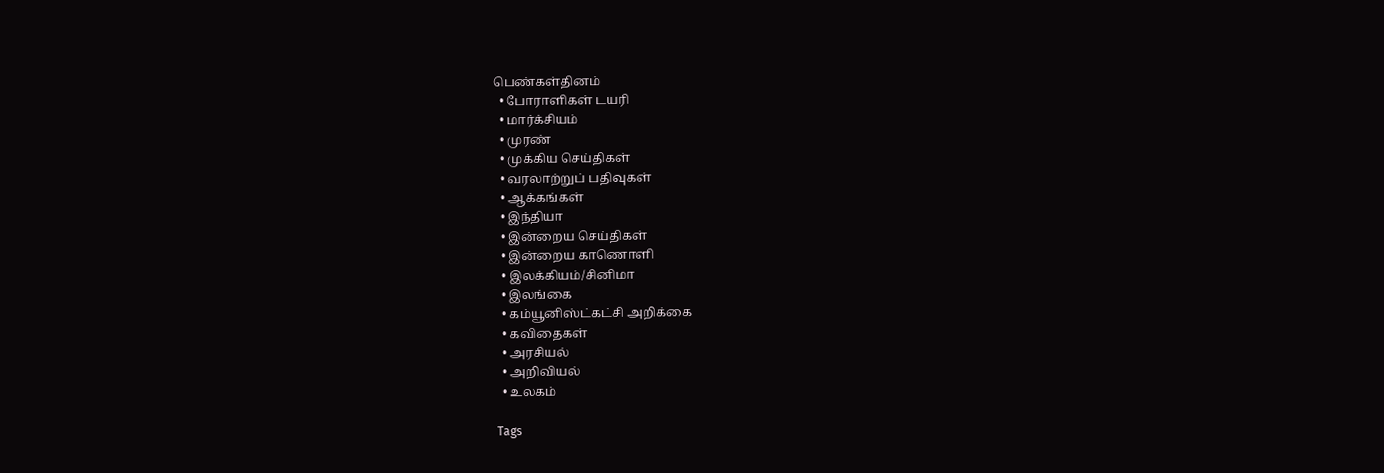பெண்கள்தினம்
  • போராளிகள் டயரி
  • மார்க்சியம்
  • முரண்
  • முக்கிய செய்திகள்
  • வரலாற்றுப் பதிவுகள்
  • ஆக்கங்கள்
  • இந்தியா
  • இன்றைய செய்திகள்
  • இன்றைய காணொளி
  • இலக்கியம்/சினிமா
  • இலங்கை
  • கம்யூனிஸ்ட்கட்சி அறிக்கை
  • கவிதைகள்
  • அரசியல்
  • அறிவியல்
  • உலகம்

Tags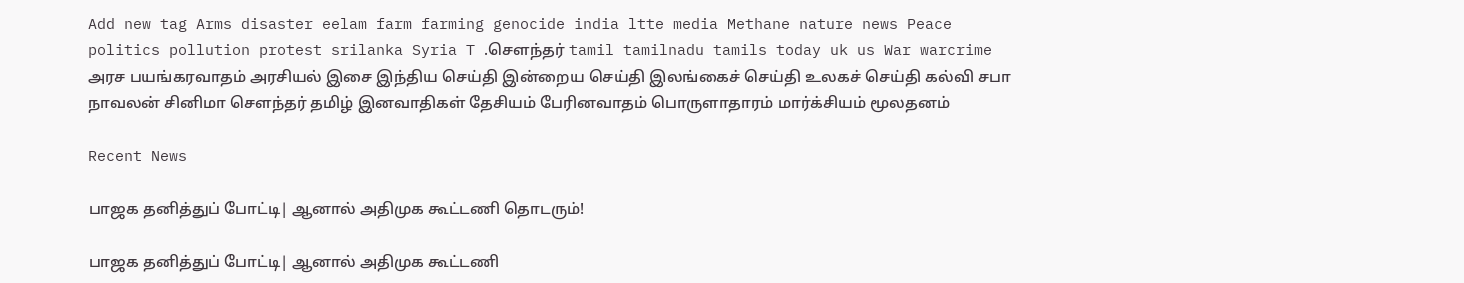Add new tag Arms disaster eelam farm farming genocide india ltte media Methane nature news Peace politics pollution protest srilanka Syria T .சௌந்தர் tamil tamilnadu tamils today uk us War warcrime அரச பயங்கரவாதம் அரசியல் இசை இந்திய செய்தி இன்றைய செய்தி இலங்கைச் செய்தி உலகச் செய்தி கல்வி சபா நாவலன் சினிமா சௌந்தர் தமிழ் இனவாதிகள் தேசியம் பேரினவாதம் பொருளாதாரம் மார்க்சியம் மூலதனம்

Recent News

பாஜக தனித்துப் போட்டி| ஆனால் அதிமுக கூட்டணி தொடரும்!

பாஜக தனித்துப் போட்டி| ஆனால் அதிமுக கூட்டணி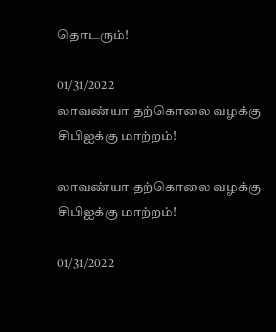தொடரும்!

01/31/2022
லாவண்யா தற்கொலை வழக்கு சிபிஐக்கு மாற்றம்!

லாவண்யா தற்கொலை வழக்கு சிபிஐக்கு மாற்றம்!

01/31/2022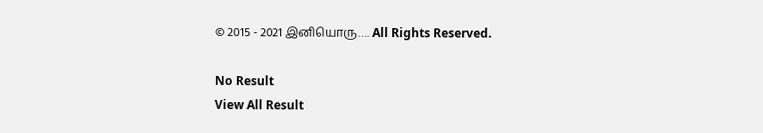© 2015 - 2021 இனியொரு…. All Rights Reserved.

No Result
View All Result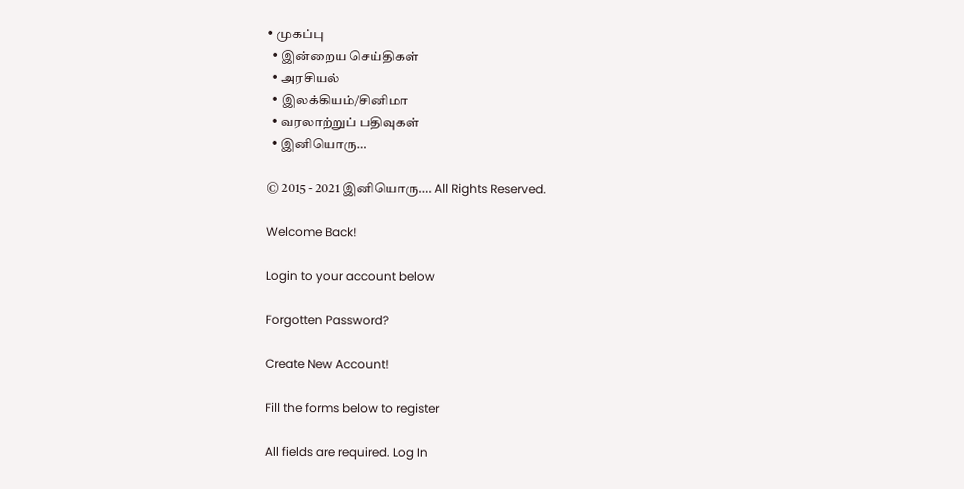• முகப்பு
  • இன்றைய செய்திகள்
  • அரசியல்
  • இலக்கியம்/சினிமா
  • வரலாற்றுப் பதிவுகள்
  • இனியொரு…

© 2015 - 2021 இனியொரு…. All Rights Reserved.

Welcome Back!

Login to your account below

Forgotten Password?

Create New Account!

Fill the forms below to register

All fields are required. Log In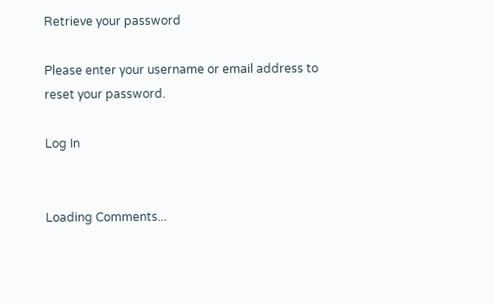Retrieve your password

Please enter your username or email address to reset your password.

Log In


Loading Comments...